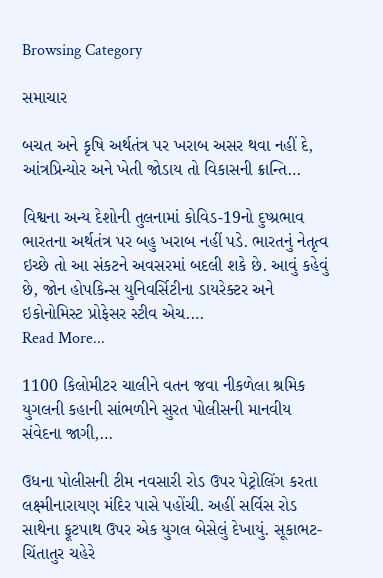Browsing Category

સમાચાર

બચત અને કૃષિ અર્થતંત્ર પર ખરાબ અસર થવા નહીં દે, આંત્રપ્રિન્યોર અને ખેતી જોડાય તો વિકાસની ક્રાન્તિ…

વિશ્વના અન્ય દેશોની તુલનામાં કોવિડ-19નો દુષ્પ્રભાવ ભારતના અર્થતંત્ર પર બહુ ખરાબ નહીં પડે. ભારતનું નેતૃત્વ ઇચ્છે તો આ સંકટને અવસરમાં બદલી શકે છે. આવું કહેવું છે, જોન હોપકિન્સ યુનિવર્સિટીના ડાયરેક્ટર અને ઇકોનોમિસ્ટ પ્રોફેસર સ્ટીવ એચ.…
Read More...

1100 કિલોમીટર ચાલીને વતન જવા નીકળેલા શ્રમિક યુગલની કહાની સાંભળીને સુરત પોલીસની માનવીય સંવેદના જાગી,…

ઉધના પોલીસની ટીમ નવસારી રોડ ઉપર પેટ્રોલિંગ કરતા લક્ષ્મીનારાયણ મંદિર પાસે પહોંચી. અહીં સર્વિસ રોડ સાથેના ફૂટપાથ ઉપર એક યુગલ બેસેલું દેખાયું. સૂકાભટ-ચિંતાતુર ચહેરે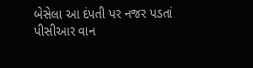બેસેલા આ દંપતી પર નજર પડતાં પીસીઆર વાન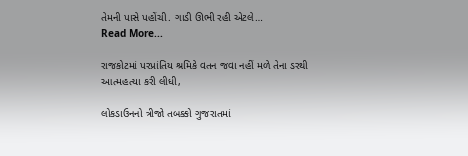તેમની પાસે પહોંચી. ગાડી ઊભી રહી એટલે…
Read More...

રાજકોટમાં પરપ્રાંતિય શ્રમિકે વતન જવા નહીં મળે તેના ડરથી આત્મહત્યા કરી લીધી,

લોકડાઉનનો ત્રીજો તબક્કો ગુજરાતમાં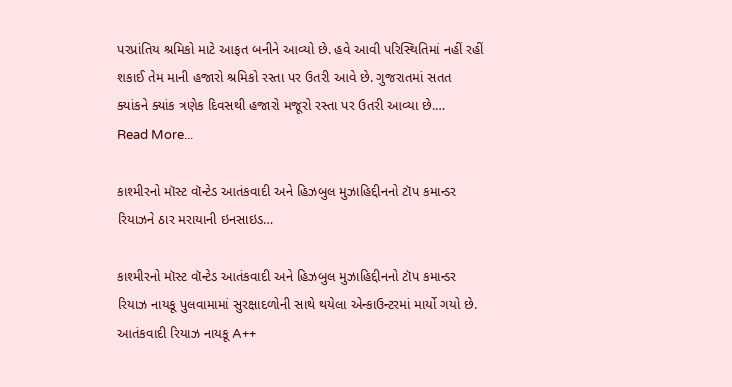પરપ્રાંતિય શ્રમિકો માટે આફત બનીને આવ્યો છે. હવે આવી પરિસ્થિતિમાં નહીં રહીં શકાઈ તેમ માની હજારો શ્રમિકો રસ્તા પર ઉતરી આવે છે. ગુજરાતમાં સતત ક્યાંકને ક્યાંક ત્રણેક દિવસથી હજારો મજૂરો રસ્તા પર ઉતરી આવ્યા છે.…
Read More...

કાશ્મીરનો મૉસ્ટ વૉન્ટેડ આતંકવાદી અને હિઝબુલ મુઝાહિદ્દીનનો ટૉપ કમાન્ડર રિયાઝને ઠાર મરાયાની ઇનસાઇડ…

કાશ્મીરનો મૉસ્ટ વૉન્ટેડ આતંકવાદી અને હિઝબુલ મુઝાહિદ્દીનનો ટૉપ કમાન્ડર રિયાઝ નાયકૂ પુલવામામાં સુરક્ષાદળોની સાથે થયેલા એન્કાઉન્ટરમાં માર્યો ગયો છે. આતંકવાદી રિયાઝ નાયકૂ A++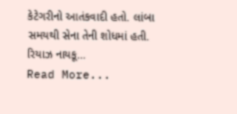કેટેગરીનો આતંકવાદી હતો. લાંબા સમયથી સેના તેની શોધમાં હતી. રિયાઝ નાયકૂ…
Read More...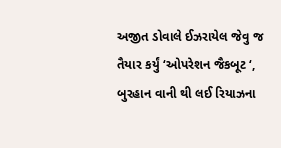અજીત ડોવાલે ઈઝરાયેલ જેવુ જ તૈયાર કર્યું ‘ઓપરેશન જૈકબૂટ ‘, બુરહાન વાની થી લઈ રિયાઝના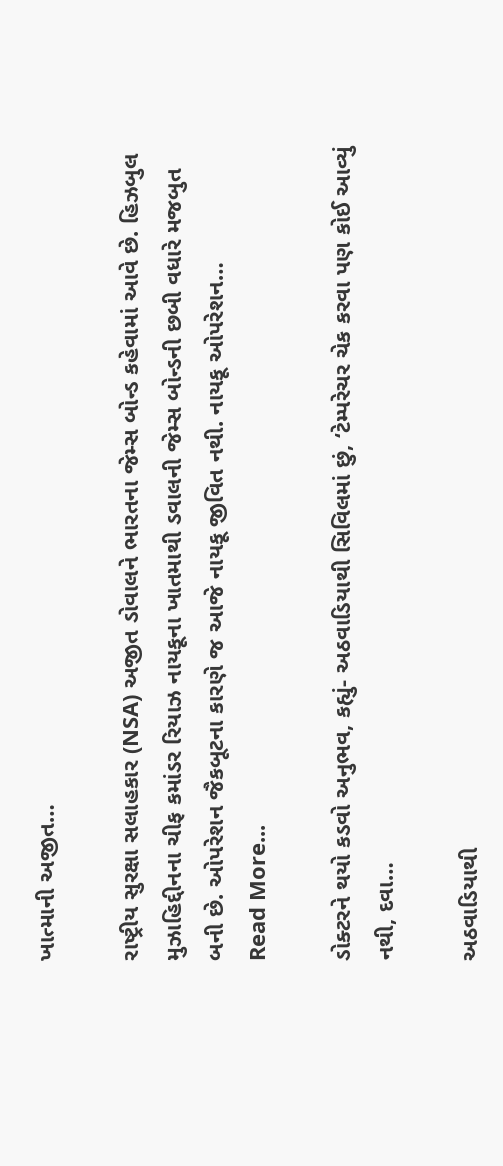ખાત્માની અજીત…

રાષ્ટ્રીય સુરક્ષા સલાહકાર (NSA) અજીત ડોવાલને ભારતના જેમ્સ બોન્ડ કહેવામાં આવે છે. હિઝબુલ મુઝાહિદ્દીનના ચીફ કમાંડર રિયાઝ નાયકૂના ખાતમાથી ડવાલની જેમ્સ બોન્ડની છબી વધારે મજબુત બની છે. ઓપરેશન જૈકબૂટના કારણે જ આજે નાયકૂ જીવિત નથી. નાયકૂ ઓપરેશન…
Read More...

ડોક્ટરને થયો કડવો અનુભવ, કહ્યું- અઠવાડિયાથી સિવિલમાં છું, ‘ટેમ્પરેચર ચેક કરવા પણ કોઈ આવ્યું નથી, દવા…

અઠવાડિયાથી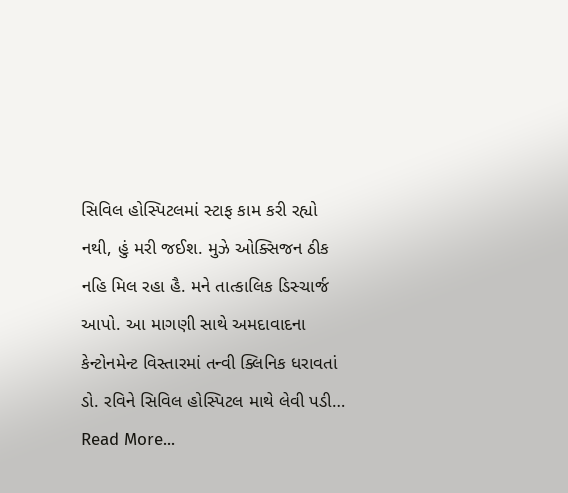સિવિલ હોસ્પિટલમાં સ્ટાફ કામ કરી રહ્યો નથી, હું મરી જઈશ. મુઝે ઓક્સિજન ઠીક નહિ મિલ રહા હૈ. મને તાત્કાલિક ડિસ્ચાર્જ આપો. આ માગણી સાથે અમદાવાદના કેન્ટોનમેન્ટ વિસ્તારમાં તન્વી ક્લિનિક ધરાવતાં ડો. રવિને સિવિલ હોસ્પિટલ માથે લેવી પડી…
Read More...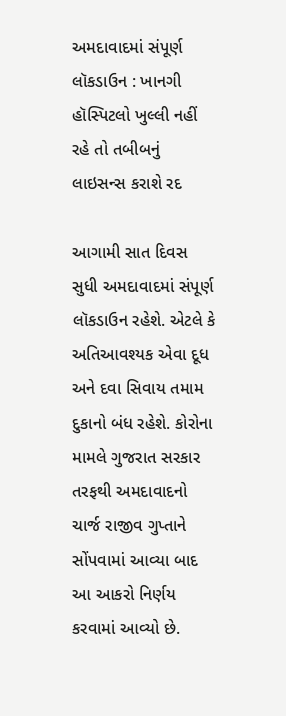અમદાવાદમાં સંપૂર્ણ લૉકડાઉન : ખાનગી હૉસ્પિટલો ખુલ્લી નહીં રહે તો તબીબનું લાઇસન્સ કરાશે રદ

આગામી સાત દિવસ સુધી અમદાવાદમાં સંપૂર્ણ લૉકડાઉન રહેશે. એટલે કે અતિઆવશ્યક એવા દૂધ અને દવા સિવાય તમામ દુકાનો બંધ રહેશે. કોરોના મામલે ગુજરાત સરકાર તરફથી અમદાવાદનો ચાર્જ રાજીવ ગુપ્તાને સોંપવામાં આવ્યા બાદ આ આકરો નિર્ણય કરવામાં આવ્યો છે.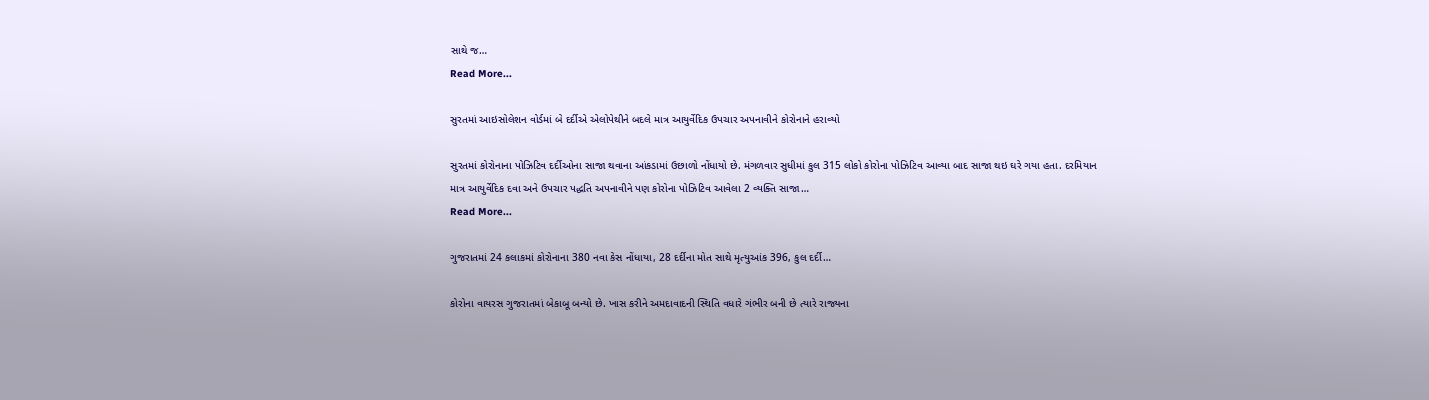સાથે જ…
Read More...

સુરતમાં આઇસોલેશન વોર્ડમાં બે દર્દીએ એલોપેથીને બદલે માત્ર આયુર્વેદિક ઉપચાર અપનાવીને કોરોનાને હરાવ્યો

સુરતમાં કોરોનાના પોઝિટિવ દર્દીઓના સાજા થવાના આંકડામાં ઉછાળો નોંધાયો છે. મંગળવાર સુધીમાં કુલ 315 લોકો કોરોના પોઝિટિવ આવ્યા બાદ સાજા થઇ ઘરે ગયા હતા. દરમિયાન માત્ર આયુર્વેદિક દવા અને ઉપચાર પદ્ધતિ અપનાવીને પણ કોરોના પોઝિટિવ આવેલા 2 વ્યક્તિ સાજા…
Read More...

ગુજરાતમાં 24 કલાકમાં કોરોનાના 380 નવા કેસ નોંધાયા, 28 દર્દીના મોત સાથે મૃત્યુઆંક 396, કુલ દર્દી…

કોરોના વાયરસ ગુજરાતમાં બેકાબૂ બન્યો છે. ખાસ કરીને અમદાવાદની સ્થિતિ વધારે ગંભીર બની છે ત્યારે રાજ્યના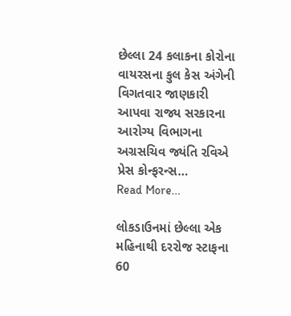છેલ્લા 24 કલાકના કોરોના વાયરસના કુલ કેસ અંગેની વિગતવાર જાણકારી આપવા રાજ્ય સરકારના આરોગ્ય વિભાગના અગ્રસચિવ જ્યંતિ રવિએ પ્રેસ કોન્ફરન્સ…
Read More...

લોકડાઉનમાં છેલ્લા એક મહિનાથી દરરોજ સ્ટાફના 60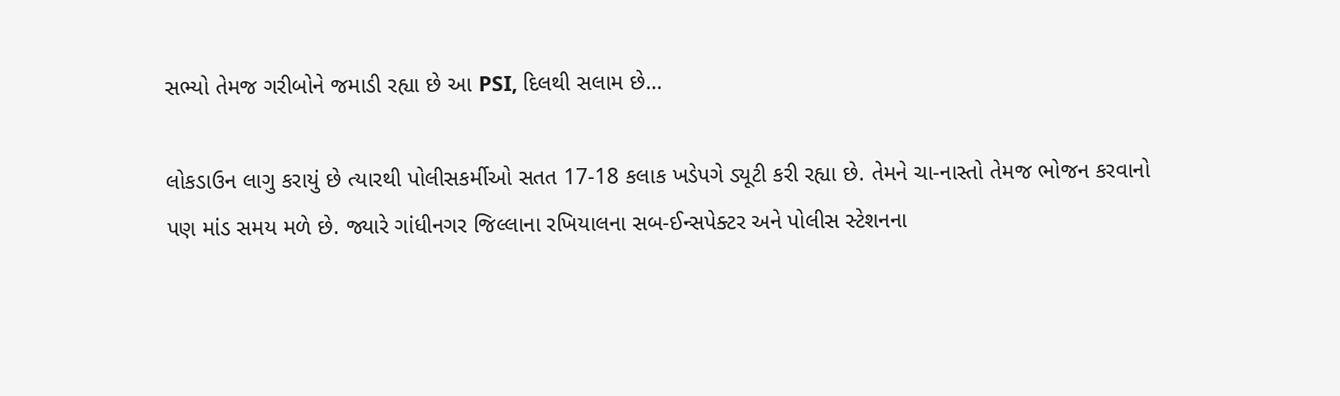સભ્યો તેમજ ગરીબોને જમાડી રહ્યા છે આ PSI, દિલથી સલામ છે…

લોકડાઉન લાગુ કરાયું છે ત્યારથી પોલીસકર્મીઓ સતત 17-18 કલાક ખડેપગે ડ્યૂટી કરી રહ્યા છે. તેમને ચા-નાસ્તો તેમજ ભોજન કરવાનો પણ માંડ સમય મળે છે. જ્યારે ગાંધીનગર જિલ્લાના રખિયાલના સબ-ઈન્સપેક્ટર અને પોલીસ સ્ટેશનના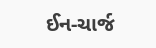ઈન-ચાર્જ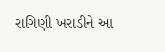રાગિણી ખરાડીને આ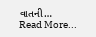વાતની…
Read More...